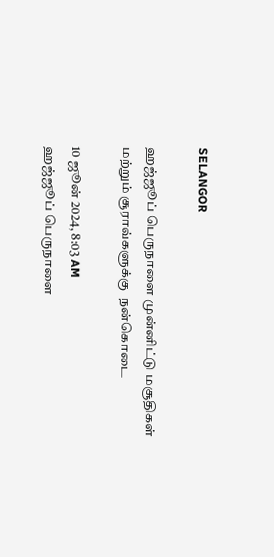SELANGOR

ஹஜ்ஜூப் பெருநாளை முன்னிட்டு மசூதிகள் மற்றும் சூராவ்களுக்கு  நன்கொடை

10 ஜூன் 2024, 8:03 AM
ஹஜ்ஜூப் பெருநாளை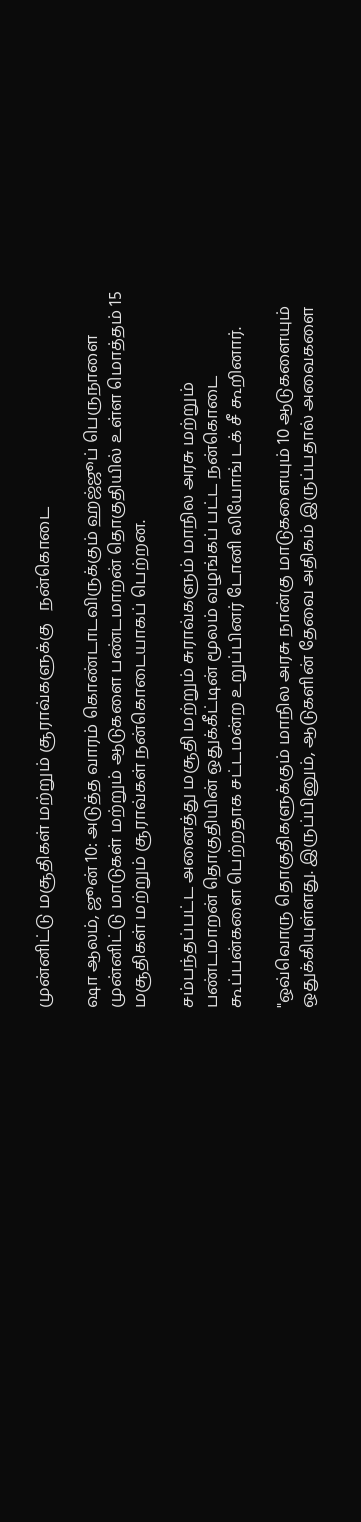முன்னிட்டு மசூதிகள் மற்றும் சூராவ்களுக்கு   நன்கொடை

ஷா ஆலம், ஜூன் 10: அடுத்த வாரம் கொண்டாடவிருக்கும் ஹஜ்ஜூப் பெருநாளை முன்னிட்டு மாடுகள் மற்றும் ஆடுகளை பண்டமாறன் தொகுதியில் உள்ள மொத்தம் 15 மசூதிகள் மற்றும் சூராவ்கள் நன்கொடையாகப் பெற்றன.

சம்பந்தப்பட்ட அனைத்து மசூதி மற்றும் சுராவ்களும் மாநில அரசு மற்றும் பண்டமாறன் தொகுதியின் ஒதுக்கீட்டின் மூலம் வழங்கப் பட்ட நன்கொடை கூப்பன்களை பெற்றதாக சட்டமன்ற உறுப்பினர் டோனி லியோங் டக் சீ கூறினார்.

"ஒவ்வொரு தொகுதிகளுக்கும் மாநில அரசு நான்கு மாடுகளையும் 10 ஆடுகளையும் ஒதுக்கியுள்ளது. இருப்பினும், ஆடுகளின் தேவை அதிகம் இருப்பதால் அவைகளை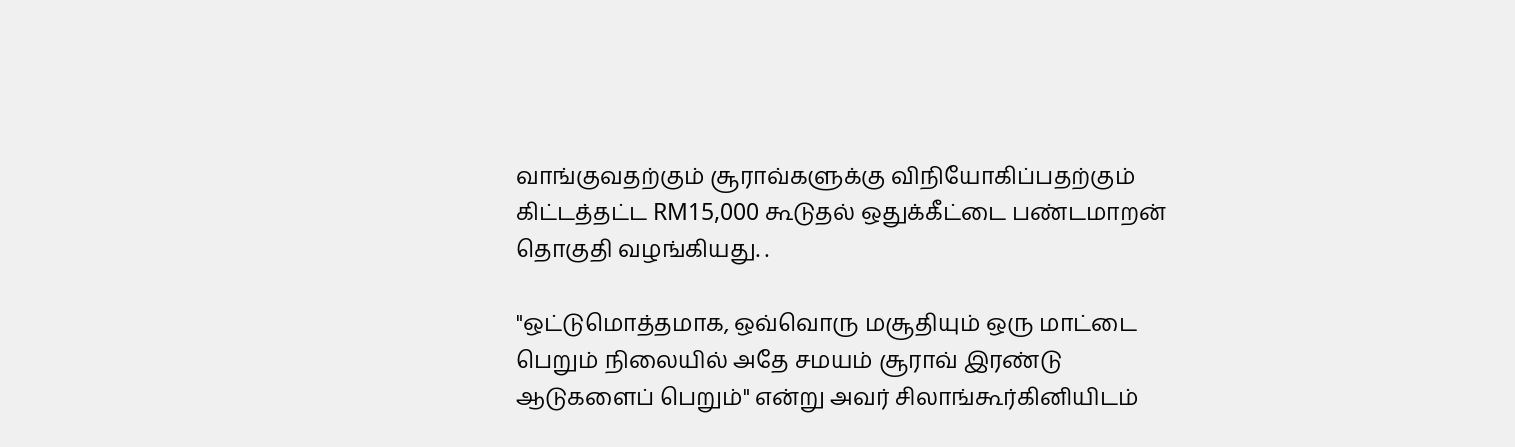வாங்குவதற்கும் சூராவ்களுக்கு விநியோகிப்பதற்கும் கிட்டத்தட்ட RM15,000 கூடுதல் ஒதுக்கீட்டை பண்டமாறன் தொகுதி வழங்கியது. .

"ஒட்டுமொத்தமாக, ஒவ்வொரு மசூதியும் ஒரு மாட்டை பெறும் நிலையில் அதே சமயம் சூராவ் இரண்டு ஆடுகளைப் பெறும்" என்று அவர் சிலாங்கூர்கினியிடம்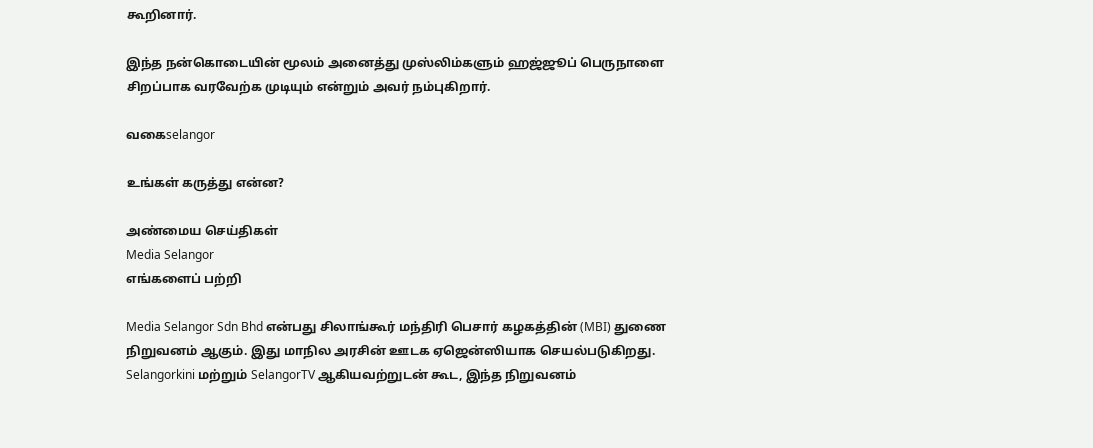கூறினார்.

இந்த நன்கொடையின் மூலம் அனைத்து முஸ்லிம்களும் ஹஜ்ஜூப் பெருநாளை சிறப்பாக வரவேற்க முடியும் என்றும் அவர் நம்புகிறார்.

வகைselangor

உங்கள் கருத்து என்ன?

அண்மைய செய்திகள்
Media Selangor
எங்களைப் பற்றி

Media Selangor Sdn Bhd என்பது சிலாங்கூர் மந்திரி பெசார் கழகத்தின் (MBI) துணை நிறுவனம் ஆகும். இது மாநில அரசின் ஊடக ஏஜென்ஸியாக செயல்படுகிறது. Selangorkini மற்றும் SelangorTV ஆகியவற்றுடன் கூட, இந்த நிறுவனம்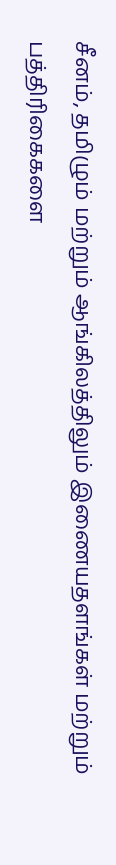சீனம், தமிழும் மற்றும் ஆங்கிலத்திலும் இணையதளங்கள் மற்றும் பத்திரிகைகளை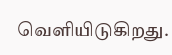வெளியிடுகிறது.